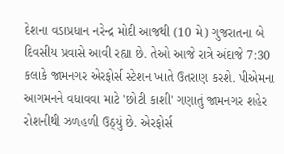દેશના વડાપ્રધાન નરેન્દ્ર મોદી આજથી (10 મે) ગુજરાતના બે દિવસીય પ્રવાસે આવી રહ્યા છે. તેઓ આજે રાત્રે અંદાજે 7:30 કલાકે જામનગર એરફોર્સ સ્ટેશન ખાતે ઉતરાણ કરશે. પીએમના આગમનને વધાવવા માટે 'છોટી કાશી' ગણાતું જામનગર શહેર રોશનીથી ઝળહળી ઉઠ્યું છે. એરફોર્સ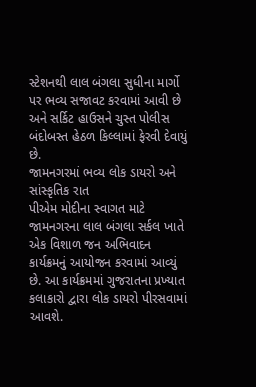સ્ટેશનથી લાલ બંગલા સુધીના માર્ગો પર ભવ્ય સજાવટ કરવામાં આવી છે અને સર્કિટ હાઉસને ચુસ્ત પોલીસ બંદોબસ્ત હેઠળ કિલ્લામાં ફેરવી દેવાયું છે.
જામનગરમાં ભવ્ય લોક ડાયરો અને સાંસ્કૃતિક રાત
પીએમ મોદીના સ્વાગત માટે જામનગરના લાલ બંગલા સર્કલ ખાતે એક વિશાળ જન અભિવાદન કાર્યક્રમનું આયોજન કરવામાં આવ્યું છે. આ કાર્યક્રમમાં ગુજરાતના પ્રખ્યાત કલાકારો દ્વારા લોક ડાયરો પીરસવામાં આવશે.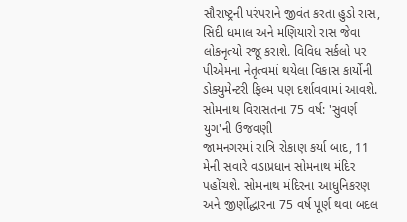સૌરાષ્ટ્રની પરંપરાને જીવંત કરતા હુડો રાસ, સિદી ધમાલ અને મણિયારો રાસ જેવા લોકનૃત્યો રજૂ કરાશે. વિવિધ સર્કલો પર પીએમના નેતૃત્વમાં થયેલા વિકાસ કાર્યોની ડોક્યુમેન્ટરી ફિલ્મ પણ દર્શાવવામાં આવશે.
સોમનાથ વિરાસતના 75 વર્ષ: 'સુવર્ણ યુગ'ની ઉજવણી
જામનગરમાં રાત્રિ રોકાણ કર્યા બાદ, 11 મેની સવારે વડાપ્રધાન સોમનાથ મંદિર પહોંચશે. સોમનાથ મંદિરના આધુનિકરણ અને જીર્ણોદ્ધારના 75 વર્ષ પૂર્ણ થવા બદલ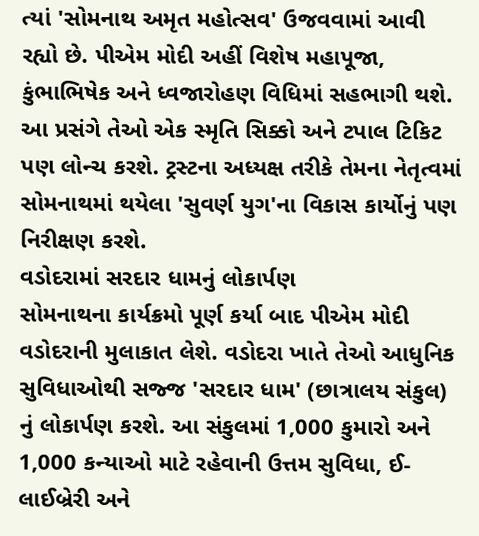ત્યાં 'સોમનાથ અમૃત મહોત્સવ' ઉજવવામાં આવી રહ્યો છે. પીએમ મોદી અહીં વિશેષ મહાપૂજા, કુંભાભિષેક અને ધ્વજારોહણ વિધિમાં સહભાગી થશે. આ પ્રસંગે તેઓ એક સ્મૃતિ સિક્કો અને ટપાલ ટિકિટ પણ લોન્ચ કરશે. ટ્રસ્ટના અધ્યક્ષ તરીકે તેમના નેતૃત્વમાં સોમનાથમાં થયેલા 'સુવર્ણ યુગ'ના વિકાસ કાર્યોનું પણ નિરીક્ષણ કરશે.
વડોદરામાં સરદાર ધામનું લોકાર્પણ
સોમનાથના કાર્યક્રમો પૂર્ણ કર્યા બાદ પીએમ મોદી વડોદરાની મુલાકાત લેશે. વડોદરા ખાતે તેઓ આધુનિક સુવિધાઓથી સજ્જ 'સરદાર ધામ' (છાત્રાલય સંકુલ) નું લોકાર્પણ કરશે. આ સંકુલમાં 1,000 કુમારો અને 1,000 કન્યાઓ માટે રહેવાની ઉત્તમ સુવિધા, ઈ-લાઈબ્રેરી અને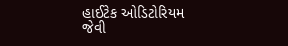હાઈટેક ઓડિટોરિયમ જેવી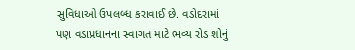સુવિધાઓ ઉપલબ્ધ કરાવાઈ છે. વડોદરામાં પણ વડાપ્રધાનના સ્વાગત માટે ભવ્ય રોડ શોનું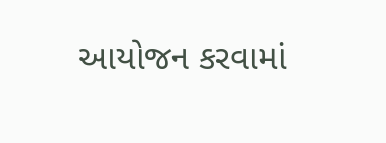આયોજન કરવામાં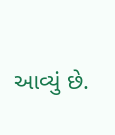આવ્યું છે.